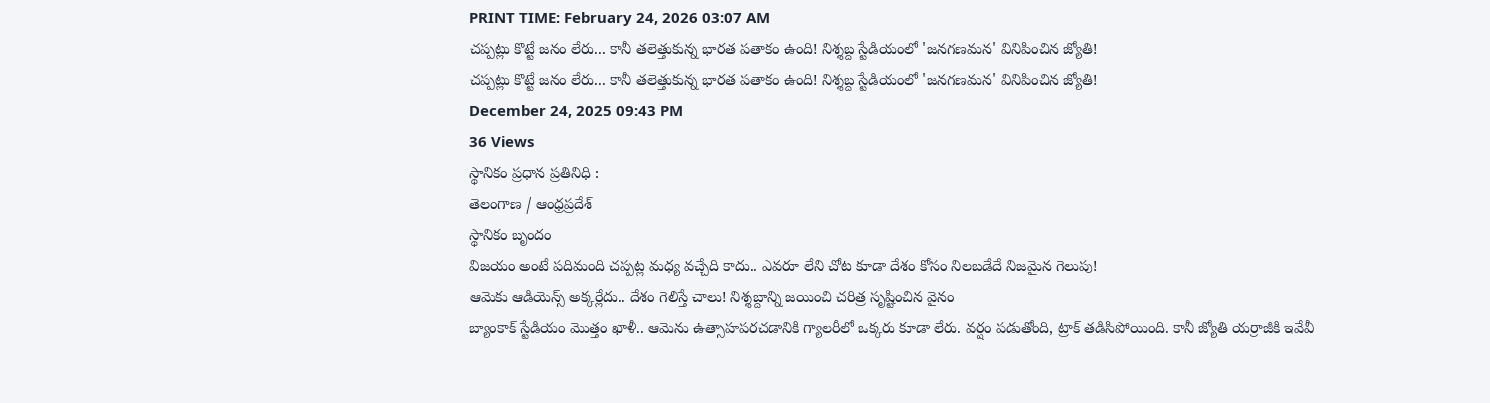PRINT TIME: February 24, 2026 03:07 AM
చప్పట్లు కొట్టే జనం లేరు... కానీ తలెత్తుకున్న భారత పతాకం ఉంది! నిశ్శబ్ద స్టేడియంలో 'జనగణమన' వినిపించిన జ్యోతి!
చప్పట్లు కొట్టే జనం లేరు... కానీ తలెత్తుకున్న భారత పతాకం ఉంది! నిశ్శబ్ద స్టేడియంలో 'జనగణమన' వినిపించిన జ్యోతి!
December 24, 2025 09:43 PM
36 Views
స్థానికం ప్రధాన ప్రతినిధి :
తెలంగాణ / ఆంధ్రప్రదేశ్
స్థానికం బృందం
విజయం అంటే పదిమంది చప్పట్ల మధ్య వచ్చేది కాదు.. ఎవరూ లేని చోట కూడా దేశం కోసం నిలబడేదే నిజమైన గెలుపు!
ఆమెకు ఆడియెన్స్ అక్కర్లేదు.. దేశం గెలిస్తే చాలు! నిశ్శబ్దాన్ని జయించి చరిత్ర సృష్టించిన వైనం
బ్యాంకాక్ స్టేడియం మొత్తం ఖాళీ.. ఆమెను ఉత్సాహపరచడానికి గ్యాలరీలో ఒక్కరు కూడా లేరు. వర్షం పడుతోంది, ట్రాక్ తడిసిపోయింది. కానీ జ్యోతి యర్రాజీకి ఇవేవీ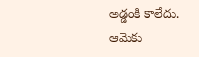అడ్డంకి కాలేదు. ఆమెకు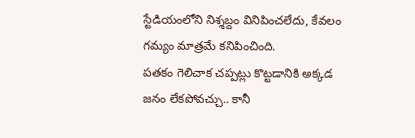స్టేడియంలోని నిశ్శబ్దం వినిపించలేదు, కేవలం గమ్యం మాత్రమే కనిపించింది.
పతకం గెలిచాక చప్పట్లు కొట్టడానికి అక్కడ జనం లేకపోవచ్చు.. కానీ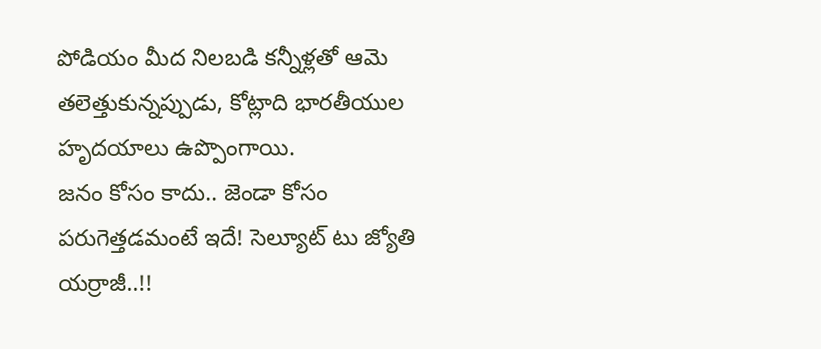పోడియం మీద నిలబడి కన్నీళ్లతో ఆమె తలెత్తుకున్నప్పుడు, కోట్లాది భారతీయుల హృదయాలు ఉప్పొంగాయి.
జనం కోసం కాదు.. జెండా కోసం పరుగెత్తడమంటే ఇదే! సెల్యూట్ టు జ్యోతి యర్రాజీ..!!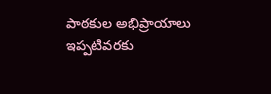పాఠకుల అభిప్రాయాలు
ఇప్పటివరకు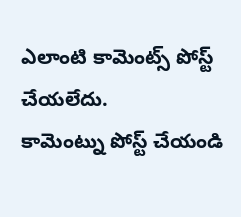ఎలాంటి కామెంట్స్ పోస్ట్ చేయలేదు.
కామెంట్ను పోస్ట్ చేయండి